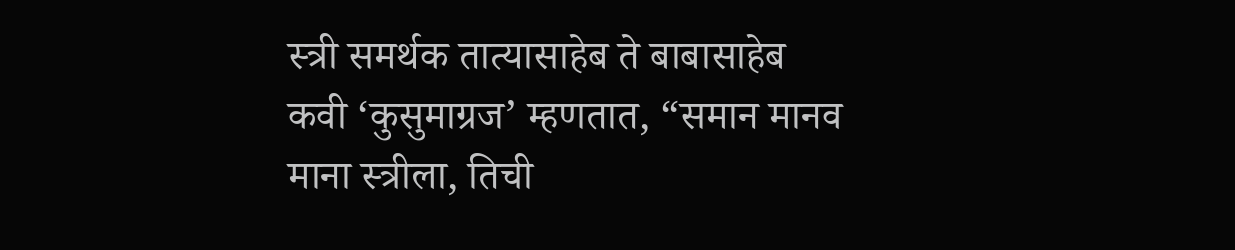स्त्री समर्थक तात्यासाहेब ते बाबासाहेब
कवी ‘कुसुमाग्रज’ म्हणतात, “समान मानव माना स्त्रीला, तिची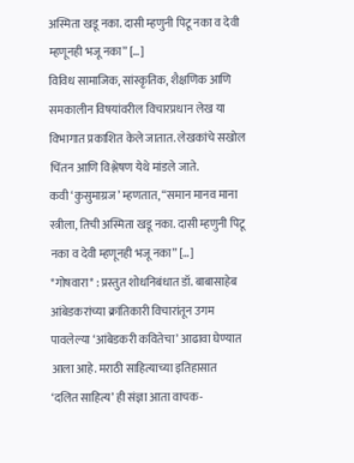अस्मिता खडू नका. दासी म्हणुनी पिटू नका व देवी म्हणूनही भजू नका” […]
विविध सामाजिक, सांस्कृतिक, शैक्षणिक आणि समकालीन विषयांवरील विचारप्रधान लेख या विभागात प्रकाशित केले जातात. लेखकांचे सखोल चिंतन आणि विश्लेषण येथे मांडले जाते.
कवी ‘कुसुमाग्रज’ म्हणतात, “समान मानव माना स्त्रीला, तिची अस्मिता खडू नका. दासी म्हणुनी पिटू नका व देवी म्हणूनही भजू नका” […]
*गोषवारा* : प्रस्तुत शोधनिबंधात डॉ. बाबासाहेब आंबेडकरांच्या क्रांतिकारी विचारांतून उगम पावलेल्या ‘आंबेडकरी कवितेचा’ आढावा घेण्यात आला आहे. मराठी साहित्याच्या इतिहासात
‘दलित साहित्य’ ही संज्ञा आता वाचक-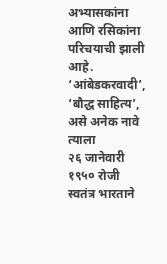अभ्यासकांना आणि रसिकांना परिचयाची झाली आहे. ‘आंबेडकरवादी’, ‘बौद्ध साहित्य’, असे अनेक नावे त्याला
२६ जानेवारी १९५० रोजी स्वतंत्र भारताने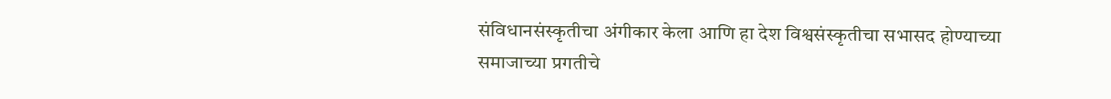संविधानसंस्कृतीचा अंगीकार केला आणि हा देश विश्वसंस्कृतीचा सभासद होण्याच्या
समाजाच्या प्रगतीचे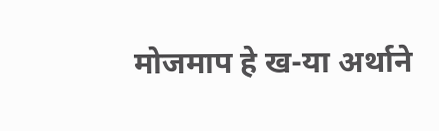मोजमाप हे ख-या अर्थाने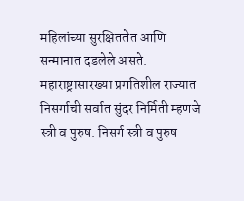महिलांच्या सुरक्षिततेत आणि सन्मानात दडलेले असते. महाराष्ट्रासारख्या प्रगतिशील राज्यात
निसर्गाची सर्वात सुंदर निर्मिती म्हणजे स्त्री व पुरुष. निसर्ग स्त्री व पुरुष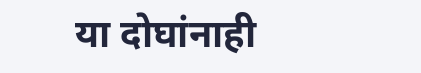या दोघांनाही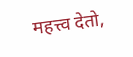महत्त्व देतो,